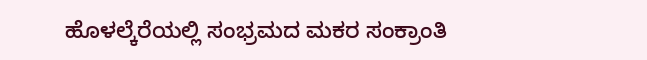ಹೊಳಲ್ಕೆರೆಯಲ್ಲಿ ಸಂಭ್ರಮದ ಮಕರ ಸಂಕ್ರಾಂತಿ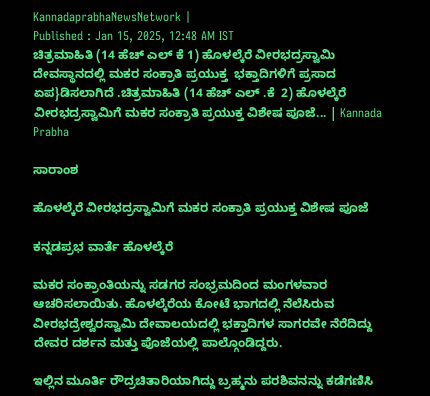KannadaprabhaNewsNetwork |
Published : Jan 15, 2025, 12:48 AM IST
ಚಿತ್ರಮಾಹಿತಿ (14 ಹೆಚ್‌ ಎಲ್‌ ಕೆ 1) ಹೊಳಲ್ಕೆರೆ ವೀರಭದ್ರಸ್ವಾಮಿ ದೇವಸ್ಥಾನದಲ್ಲಿ ಮಕರ ಸಂಕ್ರಾತಿ ಪ್ರಯುಕ್ತ  ಭಕ್ತಾದಿಗಳಿಗೆ ಪ್ರಸಾದ  ಏಪ}ಡಿಸಲಾಗಿದೆ .ಚಿತ್ರಮಾಹಿತಿ (14 ಹೆಚ್‌ ಎಲ್‌ .ಕೆ  2) ಹೊಳಲ್ಕೆರೆ  ವೀರಭದ್ರಸ್ವಾಮಿಗೆ ಮಕರ ಸಂಕ್ರಾತಿ ಪ್ರಯುಕ್ತ ವಿಶೇಷ ಪೂಜೆ... | Kannada Prabha

ಸಾರಾಂಶ

ಹೊಳಲ್ಕೆರೆ ವೀರಭದ್ರಸ್ವಾಮಿಗೆ ಮಕರ ಸಂಕ್ರಾತಿ ಪ್ರಯುಕ್ತ ವಿಶೇಷ ಪೂಜೆ

ಕನ್ನಡಪ್ರಭ ವಾರ್ತೆ ಹೊಳಲ್ಕೆರೆ

ಮಕರ ಸಂಕ್ರಾಂತಿಯನ್ನು ಸಡಗರ ಸಂಭ್ರಮದಿಂದ ಮಂಗಳವಾರ ಆಚರಿಸಲಾಯಿತು. ಹೊಳಲ್ಕೆರೆಯ ಕೋಟೆ ಭಾಗದಲ್ಲಿ ನೆಲೆಸಿರುವ ವೀರಭದ್ರೇಶ್ವರಸ್ವಾಮಿ ದೇವಾಲಯದಲ್ಲಿ ಭಕ್ತಾದಿಗಳ ಸಾಗರವೇ ನೆರೆದಿದ್ದು ದೇವರ ದರ್ಶನ ಮತ್ತು ಪೊಜೆಯಲ್ಲಿ ಪಾಲ್ಗೊಂಡಿದ್ದರು.

ಇಲ್ಲಿನ ಮೂರ್ತಿ ರೌದ್ರಚಿತಾರಿಯಾಗಿದ್ದು ಬ್ರಹ್ಮನು ಪರಶಿವನನ್ನು ಕಡೆಗಣಿಸಿ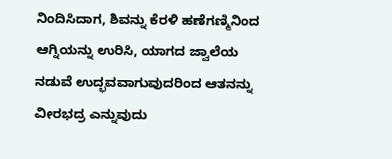ನಿಂದಿಸಿದಾಗ, ಶಿವನ್ನು ಕೆರಳಿ ಹಣೆಗಣ್ಮಿನಿಂದ ಆಗ್ನಿಯನ್ನು ಉರಿಸಿ, ಯಾಗದ ಜ್ವಾಲೆಯ ನಡುವೆ ಉದ್ಭವವಾಗುವುದರಿಂದ ಆತನನ್ನು ವೀರಭದ್ರ ಎನ್ನುವುದು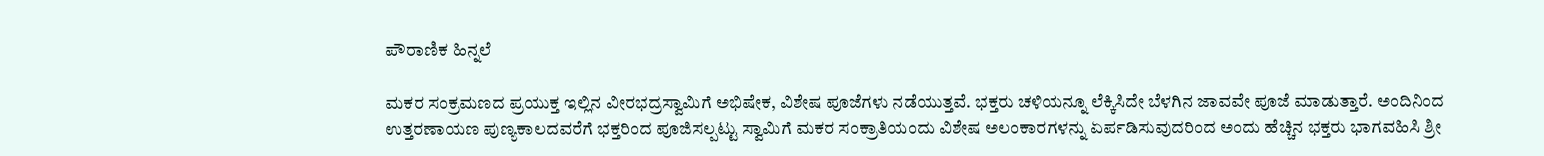ಪೌರಾಣಿಕ ಹಿನ್ನಲೆ

ಮಕರ ಸಂಕ್ರಮಣದ ಪ್ರಯುಕ್ತ ಇಲ್ಲಿನ ವೀರಭದ್ರಸ್ವಾಮಿಗೆ ಅಭಿಷೇಕ, ವಿಶೇಷ ಪೂಜೆಗಳು ನಡೆಯುತ್ತವೆ. ಭಕ್ತರು ಚಳಿಯನ್ನೂ ಲೆಕ್ಕಿಸಿದೇ ಬೆಳಗಿನ ಜಾವವೇ ಪೂಜೆ ಮಾಡುತ್ತಾರೆ. ಅಂದಿನಿಂದ ಉತ್ತರಣಾಯಣ ಪುಣ್ಯಕಾಲದವರೆಗೆ ಭಕ್ತರಿಂದ ಪೂಜಿಸಲ್ಪಟ್ಟು ಸ್ವಾಮಿಗೆ ಮಕರ ಸಂಕ್ರಾತಿಯಂದು ವಿಶೇಷ ಅಲಂಕಾರಗಳನ್ನು ಏರ್ಪಡಿಸುವುದರಿಂದ ಅಂದು ಹೆಚ್ಚಿನ ಭಕ್ತರು ಭಾಗವಹಿಸಿ ಶ್ರೀ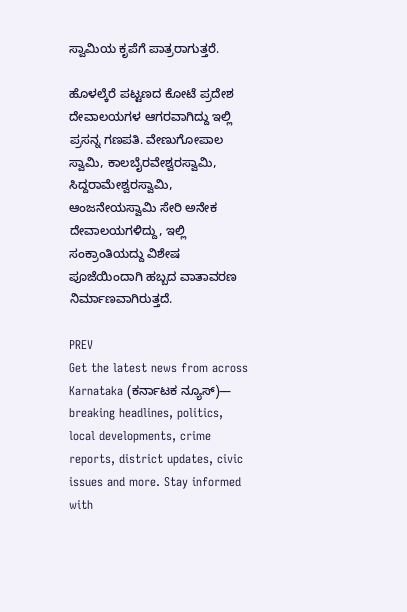ಸ್ವಾಮಿಯ ಕೃಪೆಗೆ ಪಾತ್ರರಾಗುತ್ತರೆ.

ಹೊಳಲ್ಕೆರೆ ಪಟ್ಟಣದ ಕೋಟೆ ಪ್ರದೇಶ ದೇವಾಲಯಗಳ ಆಗರವಾಗಿದ್ದು ಇಲ್ಲಿ ಪ್ರಸನ್ನ ಗಣಪತಿ. ವೇಣುಗೋಪಾಲ ಸ್ವಾಮಿ, ಕಾಲಬೈರವೇಶ್ವರಸ್ವಾಮಿ, ಸಿದ್ದರಾಮೇಶ್ವರಸ್ವಾಮಿ, ಆಂಜನೇಯಸ್ವಾಮಿ ಸೇರಿ ಅನೇಕ ದೇವಾಲಯಗಳಿದ್ದು, ಇಲ್ಲಿ ಸಂಕ್ರಾಂತಿಯದ್ದು ವಿಶೇಷ ಪೂಜೆಯಿಂದಾಗಿ ಹಬ್ಬದ ವಾತಾವರಣ ನಿರ್ಮಾಣವಾಗಿರುತ್ತದೆ.

PREV
Get the latest news from across Karnataka (ಕರ್ನಾಟಕ ನ್ಯೂಸ್)— breaking headlines, politics, local developments, crime reports, district updates, civic issues and more. Stay informed with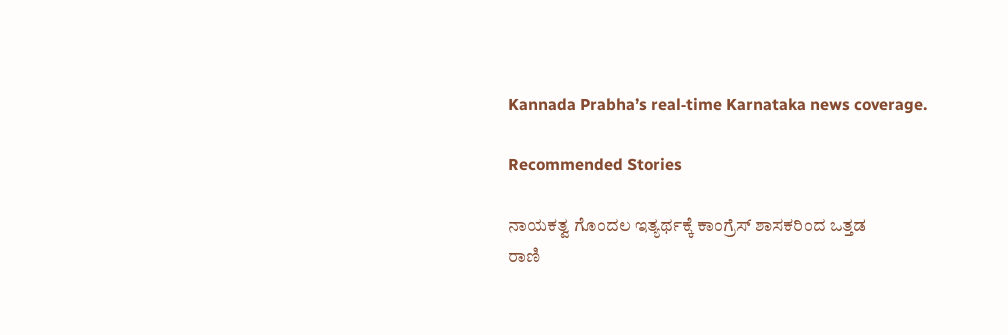Kannada Prabha’s real‑time Karnataka news coverage.

Recommended Stories

ನಾಯಕತ್ವ ಗೊಂದಲ ಇತ್ಯರ್ಥಕ್ಕೆ ಕಾಂಗ್ರೆಸ್‌ ಶಾಸಕರಿಂದ ಒತ್ತಡ
ರಾಣಿ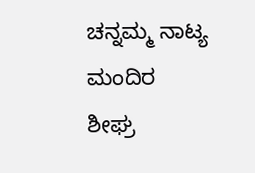ಚನ್ನಮ್ಮ ನಾಟ್ಯ ಮಂದಿರ ಶೀಘ್ರ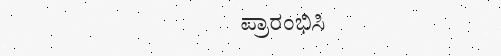ಪ್ರಾರಂಭಿಸಿ